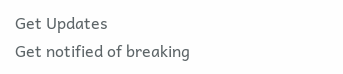Get Updates
Get notified of breaking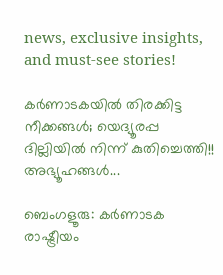news, exclusive insights, and must-see stories!

കര്‍ണാടകയില്‍ തിരക്കിട്ട നീക്കങ്ങള്‍; യെദ്യൂരപ്പ ദില്ലിയില്‍ നിന്ന് കുതിച്ചെത്തി!! അഭ്യൂഹങ്ങള്‍...

ബെംഗളൂരു: കര്‍ണാടക രാഷ്ട്രീയം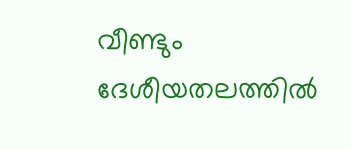വീണ്ടും ദേശീയതലത്തില്‍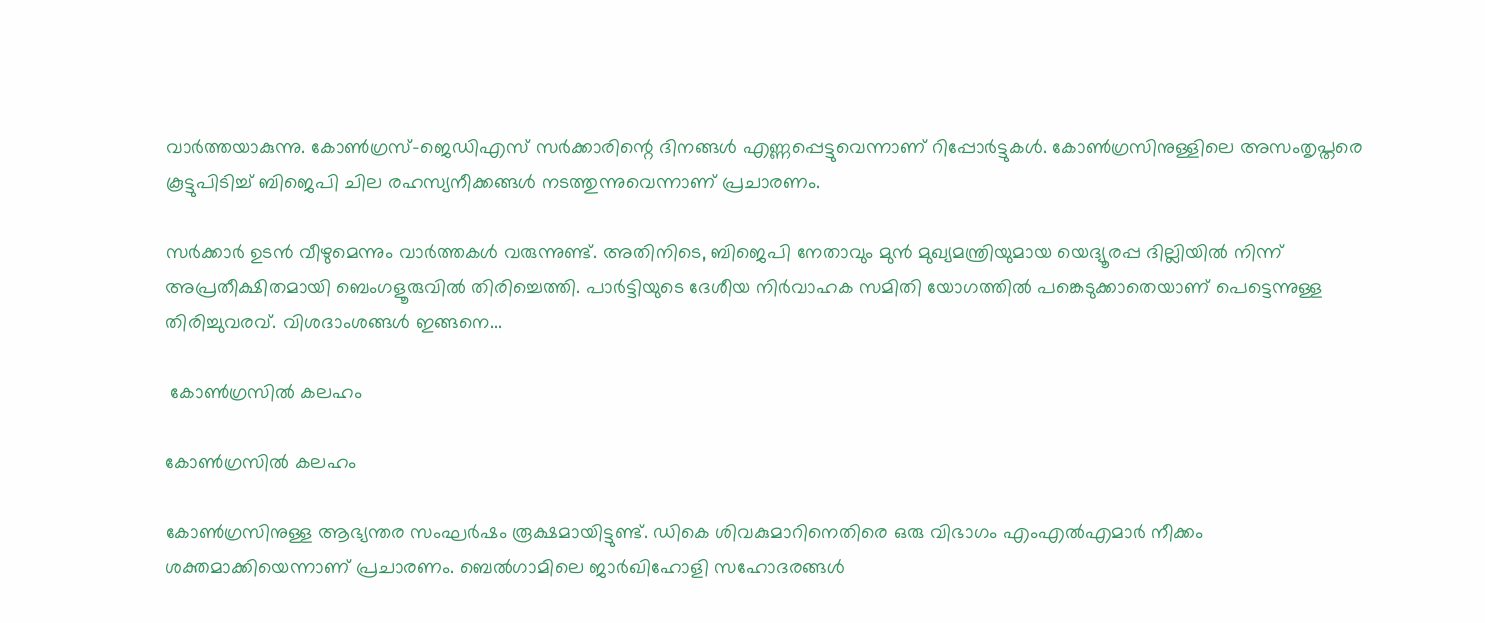വാര്‍ത്തയാകുന്നു. കോണ്‍ഗ്രസ്-ജെഡിഎസ് സര്‍ക്കാരിന്റെ ദിനങ്ങള്‍ എണ്ണപ്പെട്ടുവെന്നാണ് റിപ്പോര്‍ട്ടുകള്‍. കോണ്‍ഗ്രസിനുള്ളിലെ അസംതൃപ്തരെ കൂട്ടുപിടിച്ച് ബിജെപി ചില രഹസ്യനീക്കങ്ങള്‍ നടത്തുന്നുവെന്നാണ് പ്രചാരണം.

സര്‍ക്കാര്‍ ഉടന്‍ വീഴുമെന്നും വാര്‍ത്തകള്‍ വരുന്നുണ്ട്. അതിനിടെ, ബിജെപി നേതാവും മുന്‍ മുഖ്യമന്ത്രിയുമായ യെദ്യൂരപ്പ ദില്ലിയില്‍ നിന്ന് അപ്രതീക്ഷിതമായി ബെംഗളൂരുവില്‍ തിരിച്ചെത്തി. പാര്‍ട്ടിയുടെ ദേശീയ നിര്‍വാഹക സമിതി യോഗത്തില്‍ പങ്കെടുക്കാതെയാണ് പെട്ടെന്നുള്ള തിരിച്ചുവരവ്. വിശദാംശങ്ങള്‍ ഇങ്ങനെ...

 കോണ്‍ഗ്രസില്‍ കലഹം

കോണ്‍ഗ്രസില്‍ കലഹം

കോണ്‍ഗ്രസിനുള്ള ആഭ്യന്തര സംഘര്‍ഷം രൂക്ഷമായിട്ടുണ്ട്. ഡികെ ശിവകുമാറിനെതിരെ ഒരു വിഭാഗം എംഎല്‍എമാര്‍ നീക്കം ശക്തമാക്കിയെന്നാണ് പ്രചാരണം. ബെല്‍ഗാമിലെ ജാര്‍ഖിഹോളി സഹോദരങ്ങള്‍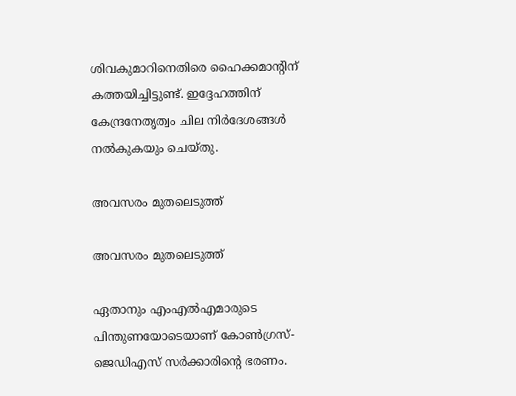ശിവകുമാറിനെതിരെ ഹൈക്കമാന്റിന് കത്തയിച്ചിട്ടുണ്ട്. ഇദ്ദേഹത്തിന് കേന്ദ്രനേതൃത്വം ചില നിര്‍ദേശങ്ങള്‍ നല്‍കുകയും ചെയ്തു.

അവസരം മുതലെടുത്ത്

അവസരം മുതലെടുത്ത്

ഏതാനും എംഎല്‍എമാരുടെ പിന്തുണയോടെയാണ് കോണ്‍ഗ്രസ്-ജെഡിഎസ് സര്‍ക്കാരിന്റെ ഭരണം.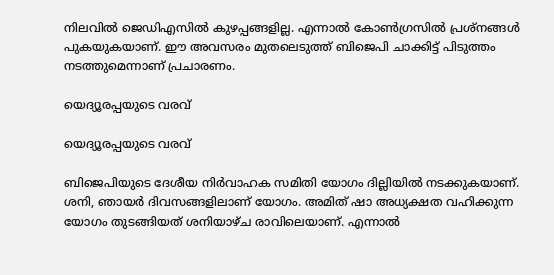നിലവില്‍ ജെഡിഎസില്‍ കുഴപ്പങ്ങളില്ല. എന്നാല്‍ കോണ്‍ഗ്രസില്‍ പ്രശ്‌നങ്ങള്‍ പുകയുകയാണ്. ഈ അവസരം മുതലെടുത്ത് ബിജെപി ചാക്കിട്ട് പിടുത്തം നടത്തുമെന്നാണ് പ്രചാരണം.

യെദ്യൂരപ്പയുടെ വരവ്

യെദ്യൂരപ്പയുടെ വരവ്

ബിജെപിയുടെ ദേശീയ നിര്‍വാഹക സമിതി യോഗം ദില്ലിയില്‍ നടക്കുകയാണ്. ശനി, ഞായര്‍ ദിവസങ്ങളിലാണ് യോഗം. അമിത് ഷാ അധ്യക്ഷത വഹിക്കുന്ന യോഗം തുടങ്ങിയത് ശനിയാഴ്ച രാവിലെയാണ്. എന്നാല്‍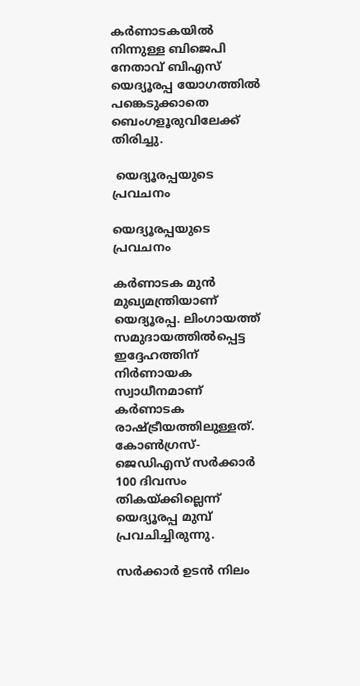കര്‍ണാടകയില്‍ നിന്നുള്ള ബിജെപി നേതാവ് ബിഎസ് യെദ്യൂരപ്പ യോഗത്തില്‍ പങ്കെടുക്കാതെ ബെംഗളൂരുവിലേക്ക് തിരിച്ചു.

 യെദ്യൂരപ്പയുടെ പ്രവചനം

യെദ്യൂരപ്പയുടെ പ്രവചനം

കര്‍ണാടക മുന്‍ മുഖ്യമന്ത്രിയാണ് യെദ്യൂരപ്പ. ലിംഗായത്ത് സമുദായത്തില്‍പ്പെട്ട ഇദ്ദേഹത്തിന് നിര്‍ണായക സ്വാധീനമാണ് കര്‍ണാടക രാഷ്ട്രീയത്തിലുള്ളത്. കോണ്‍ഗ്രസ്-ജെഡിഎസ് സര്‍ക്കാര്‍ 100 ദിവസം തികയ്ക്കില്ലെന്ന് യെദ്യൂരപ്പ മുമ്പ് പ്രവചിച്ചിരുന്നു.

സര്‍ക്കാര്‍ ഉടന്‍ നിലം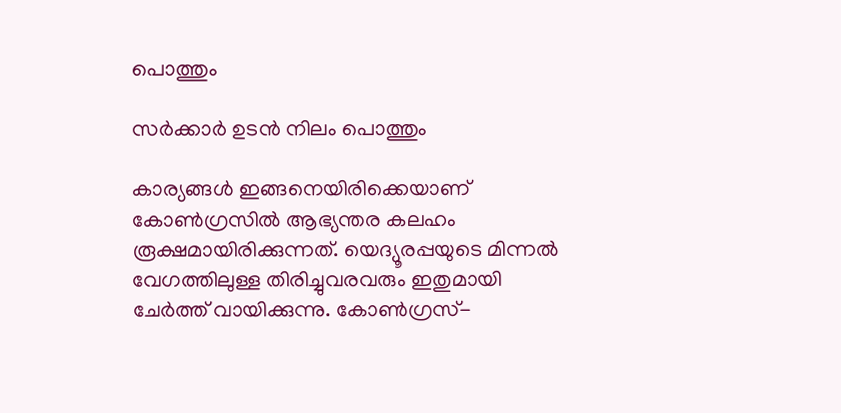പൊത്തും

സര്‍ക്കാര്‍ ഉടന്‍ നിലം പൊത്തും

കാര്യങ്ങള്‍ ഇങ്ങനെയിരിക്കെയാണ് കോണ്‍ഗ്രസില്‍ ആഭ്യന്തര കലഹം രൂക്ഷമായിരിക്കുന്നത്. യെദ്യൂരപ്പയുടെ മിന്നല്‍ വേഗത്തിലുള്ള തിരിച്ചുവരവരും ഇതുമായി ചേര്‍ത്ത് വായിക്കുന്നു. കോണ്‍ഗ്രസ്-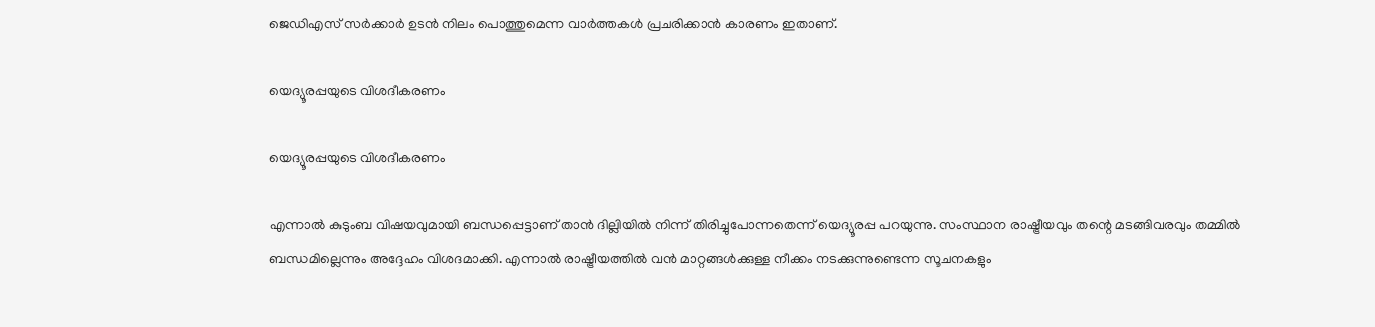ജെഡിഎസ് സര്‍ക്കാര്‍ ഉടന്‍ നിലം പൊത്തുമെന്ന വാര്‍ത്തകള്‍ പ്രചരിക്കാന്‍ കാരണം ഇതാണ്.

യെദ്യൂരപ്പയുടെ വിശദീകരണം

യെദ്യൂരപ്പയുടെ വിശദീകരണം

എന്നാല്‍ കുടുംബ വിഷയവുമായി ബന്ധപ്പെട്ടാണ് താന്‍ ദില്ലിയില്‍ നിന്ന് തിരിച്ചുപോന്നതെന്ന് യെദ്യൂരപ്പ പറയുന്നു. സംസ്ഥാന രാഷ്ട്രീയവും തന്റെ മടങ്ങിവരവും തമ്മില്‍ ബന്ധമില്ലെന്നും അദ്ദേഹം വിശദമാക്കി. എന്നാല്‍ രാഷ്ട്രീയത്തില്‍ വന്‍ മാറ്റങ്ങള്‍ക്കുള്ള നീക്കം നടക്കുന്നുണ്ടെന്ന സൂചനകളും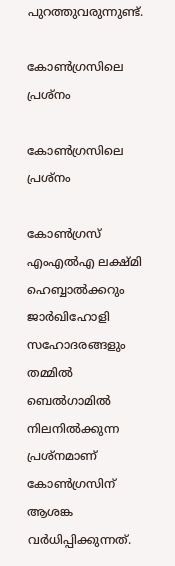പുറത്തുവരുന്നുണ്ട്.

കോണ്‍ഗ്രസിലെ പ്രശ്‌നം

കോണ്‍ഗ്രസിലെ പ്രശ്‌നം

കോണ്‍ഗ്രസ് എംഎല്‍എ ലക്ഷ്മി ഹെബ്ബാല്‍ക്കറും ജാര്‍ഖിഹോളി സഹോദരങ്ങളും തമ്മില്‍ ബെല്‍ഗാമില്‍ നിലനില്‍ക്കുന്ന പ്രശ്‌നമാണ് കോണ്‍ഗ്രസിന് ആശങ്ക വര്‍ധിപ്പിക്കുന്നത്.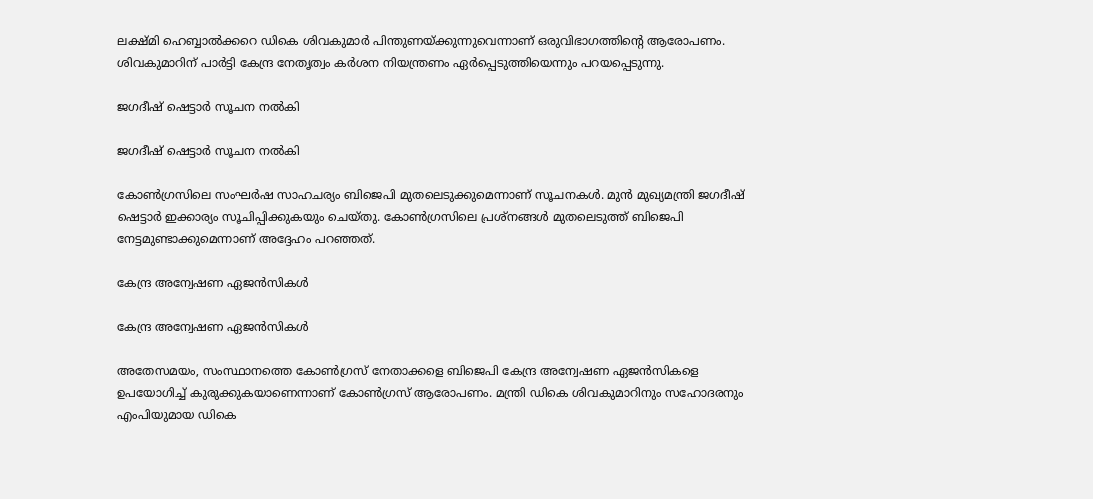ലക്ഷ്മി ഹെബ്ബാല്‍ക്കറെ ഡികെ ശിവകുമാര്‍ പിന്തുണയ്ക്കുന്നുവെന്നാണ് ഒരുവിഭാഗത്തിന്റെ ആരോപണം. ശിവകുമാറിന് പാര്‍ട്ടി കേന്ദ്ര നേതൃത്വം കര്‍ശന നിയന്ത്രണം ഏര്‍പ്പെടുത്തിയെന്നും പറയപ്പെടുന്നു.

ജഗദീഷ് ഷെട്ടാര്‍ സൂചന നല്‍കി

ജഗദീഷ് ഷെട്ടാര്‍ സൂചന നല്‍കി

കോണ്‍ഗ്രസിലെ സംഘര്‍ഷ സാഹചര്യം ബിജെപി മുതലെടുക്കുമെന്നാണ് സൂചനകള്‍. മുന്‍ മുഖ്യമന്ത്രി ജഗദീഷ് ഷെട്ടാര്‍ ഇക്കാര്യം സൂചിപ്പിക്കുകയും ചെയ്തു. കോണ്‍ഗ്രസിലെ പ്രശ്‌നങ്ങള്‍ മുതലെടുത്ത് ബിജെപി നേട്ടമുണ്ടാക്കുമെന്നാണ് അദ്ദേഹം പറഞ്ഞത്.

കേന്ദ്ര അന്വേഷണ ഏജന്‍സികള്‍

കേന്ദ്ര അന്വേഷണ ഏജന്‍സികള്‍

അതേസമയം, സംസ്ഥാനത്തെ കോണ്‍ഗ്രസ് നേതാക്കളെ ബിജെപി കേന്ദ്ര അന്വേഷണ ഏജന്‍സികളെ ഉപയോഗിച്ച് കുരുക്കുകയാണെന്നാണ് കോണ്‍ഗ്രസ് ആരോപണം. മന്ത്രി ഡികെ ശിവകുമാറിനും സഹോദരനും എംപിയുമായ ഡികെ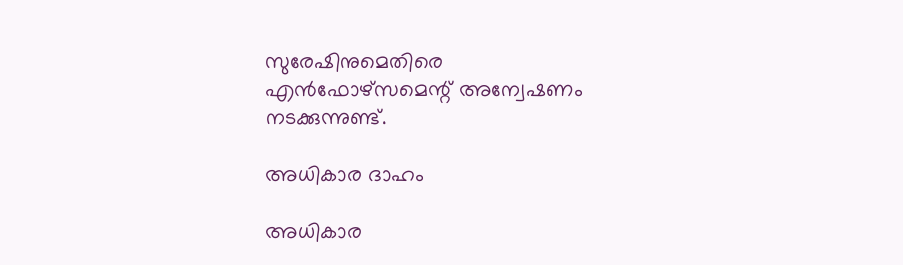സുരേഷിനുമെതിരെ എന്‍ഫോഴ്‌സമെന്റ് അന്വേഷണം നടക്കുന്നുണ്ട്.

അധികാര ദാഹം

അധികാര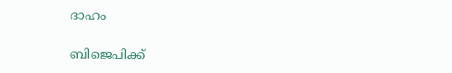ദാഹം

ബിജെപിക്ക്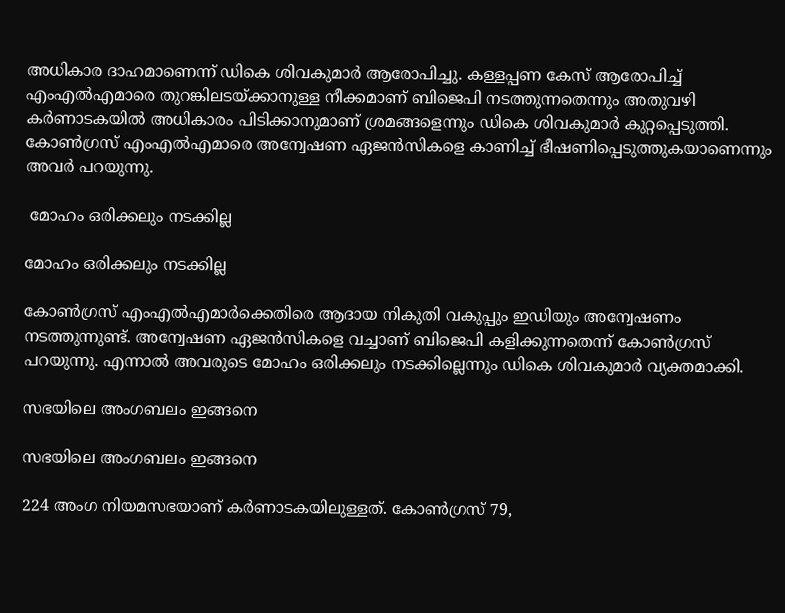അധികാര ദാഹമാണെന്ന് ഡികെ ശിവകുമാര്‍ ആരോപിച്ചു. കള്ളപ്പണ കേസ് ആരോപിച്ച് എംഎല്‍എമാരെ തുറങ്കിലടയ്ക്കാനുള്ള നീക്കമാണ് ബിജെപി നടത്തുന്നതെന്നും അതുവഴി കര്‍ണാടകയില്‍ അധികാരം പിടിക്കാനുമാണ് ശ്രമങ്ങളെന്നും ഡികെ ശിവകുമാര്‍ കുറ്റപ്പെടുത്തി. കോണ്‍ഗ്രസ് എംഎല്‍എമാരെ അന്വേഷണ ഏജന്‍സികളെ കാണിച്ച് ഭീഷണിപ്പെടുത്തുകയാണെന്നും അവര്‍ പറയുന്നു.

 മോഹം ഒരിക്കലും നടക്കില്ല

മോഹം ഒരിക്കലും നടക്കില്ല

കോണ്‍ഗ്രസ് എംഎല്‍എമാര്‍ക്കെതിരെ ആദായ നികുതി വകുപ്പും ഇഡിയും അന്വേഷണം നടത്തുന്നുണ്ട്. അന്വേഷണ ഏജന്‍സികളെ വച്ചാണ് ബിജെപി കളിക്കുന്നതെന്ന് കോണ്‍ഗ്രസ് പറയുന്നു. എന്നാല്‍ അവരുടെ മോഹം ഒരിക്കലും നടക്കില്ലെന്നും ഡികെ ശിവകുമാര്‍ വ്യക്തമാക്കി.

സഭയിലെ അംഗബലം ഇങ്ങനെ

സഭയിലെ അംഗബലം ഇങ്ങനെ

224 അംഗ നിയമസഭയാണ് കര്‍ണാടകയിലുള്ളത്. കോണ്‍ഗ്രസ് 79,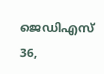ജെഡിഎസ് 36,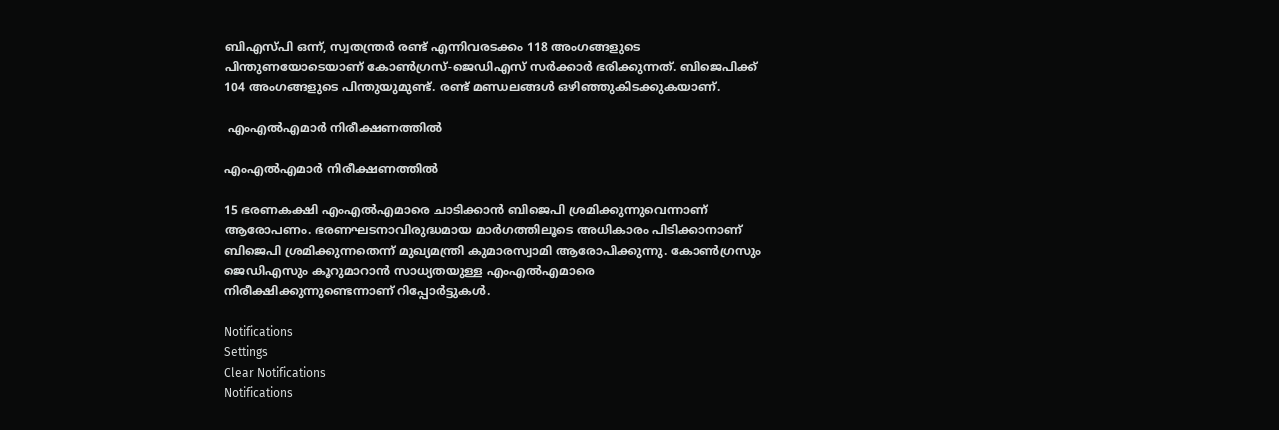ബിഎസ്പി ഒന്ന്, സ്വതന്ത്രര്‍ രണ്ട് എന്നിവരടക്കം 118 അംഗങ്ങളുടെ പിന്തുണയോടെയാണ് കോണ്‍ഗ്രസ്-ജെഡിഎസ് സര്‍ക്കാര്‍ ഭരിക്കുന്നത്. ബിജെപിക്ക് 104 അംഗങ്ങളുടെ പിന്തുയുമുണ്ട്. രണ്ട് മണ്ഡലങ്ങള്‍ ഒഴിഞ്ഞുകിടക്കുകയാണ്.

 എംഎല്‍എമാര്‍ നിരീക്ഷണത്തില്‍

എംഎല്‍എമാര്‍ നിരീക്ഷണത്തില്‍

15 ഭരണകക്ഷി എംഎല്‍എമാരെ ചാടിക്കാന്‍ ബിജെപി ശ്രമിക്കുന്നുവെന്നാണ് ആരോപണം. ഭരണഘടനാവിരുദ്ധമായ മാര്‍ഗത്തിലൂടെ അധികാരം പിടിക്കാനാണ് ബിജെപി ശ്രമിക്കുന്നതെന്ന് മുഖ്യമന്ത്രി കുമാരസ്വാമി ആരോപിക്കുന്നു. കോണ്‍ഗ്രസും ജെഡിഎസും കൂറുമാറാന്‍ സാധ്യതയുള്ള എംഎല്‍എമാരെ നിരീക്ഷിക്കുന്നുണ്ടെന്നാണ് റിപ്പോര്‍ട്ടുകള്‍.

Notifications
Settings
Clear Notifications
Notifications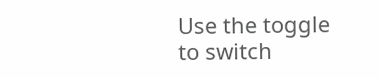Use the toggle to switch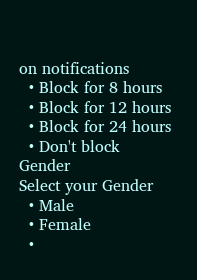on notifications
  • Block for 8 hours
  • Block for 12 hours
  • Block for 24 hours
  • Don't block
Gender
Select your Gender
  • Male
  • Female
  •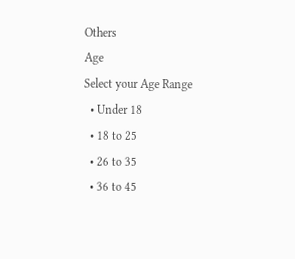Others
Age
Select your Age Range
  • Under 18
  • 18 to 25
  • 26 to 35
  • 36 to 45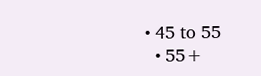• 45 to 55
  • 55+